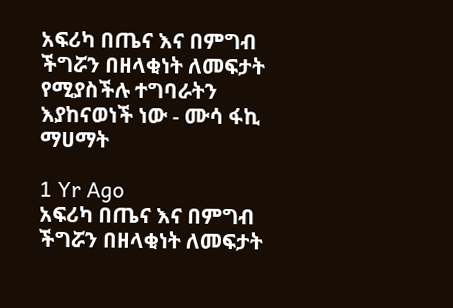አፍሪካ በጤና እና በምግብ ችግሯን በዘላቂነት ለመፍታት የሚያስችሉ ተግባራትን እያከናወነች ነው - ሙሳ ፋኪ ማሀማት

1 Yr Ago
አፍሪካ በጤና እና በምግብ ችግሯን በዘላቂነት ለመፍታት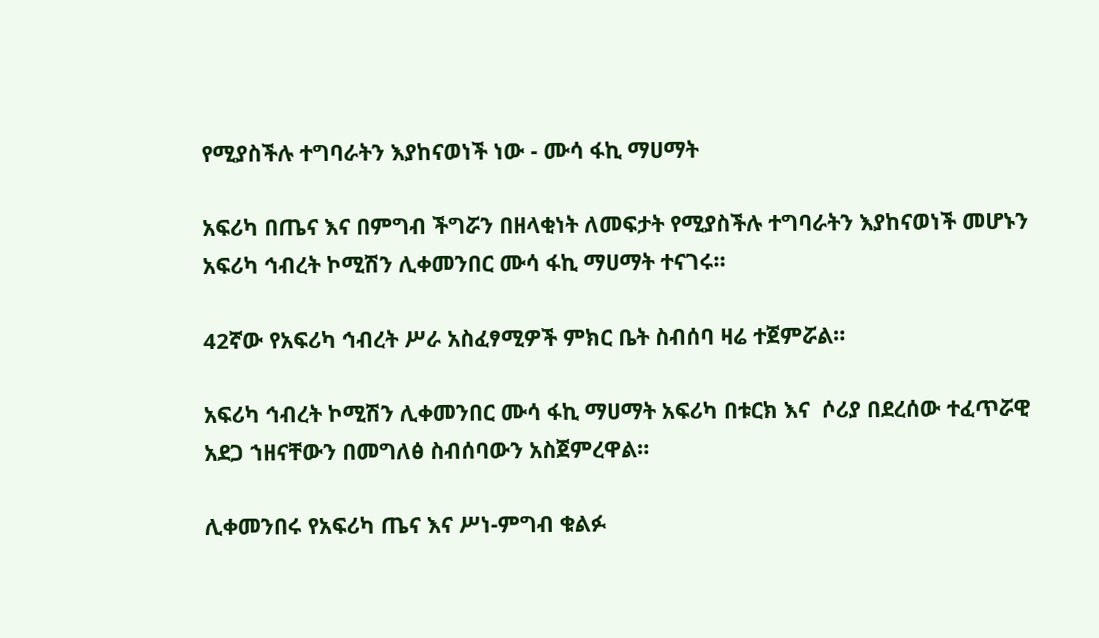የሚያስችሉ ተግባራትን እያከናወነች ነው - ሙሳ ፋኪ ማሀማት

አፍሪካ በጤና እና በምግብ ችግሯን በዘላቂነት ለመፍታት የሚያስችሉ ተግባራትን እያከናወነች መሆኑን አፍሪካ ኅብረት ኮሚሽን ሊቀመንበር ሙሳ ፋኪ ማሀማት ተናገሩ።

42ኛው የአፍሪካ ኅብረት ሥራ አስፈፃሚዎች ምክር ቤት ስብሰባ ዛሬ ተጀምሯል።

አፍሪካ ኅብረት ኮሚሽን ሊቀመንበር ሙሳ ፋኪ ማሀማት አፍሪካ በቱርክ እና  ሶሪያ በደረሰው ተፈጥሯዊ አደጋ ኀዘናቸውን በመግለፅ ስብሰባውን አስጀምረዋል።

ሊቀመንበሩ የአፍሪካ ጤና እና ሥነ-ምግብ ቁልፉ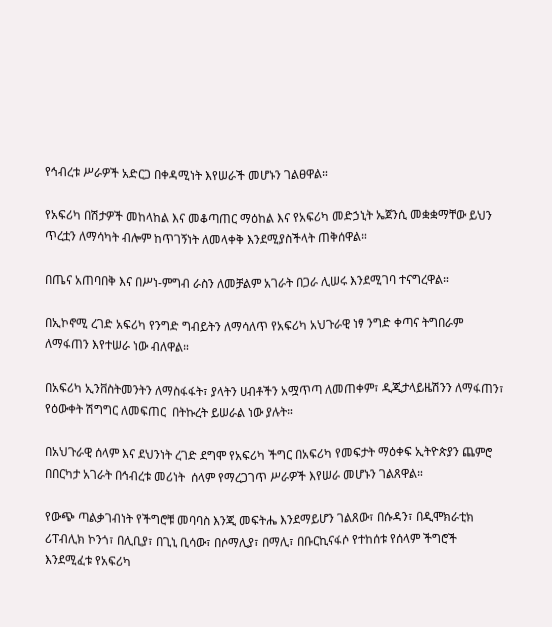የኅብረቱ ሥራዎች አድርጋ በቀዳሚነት እየሠራች መሆኑን ገልፀዋል።

የአፍሪካ በሽታዎች መከላከል እና መቆጣጠር ማዕከል እና የአፍሪካ መድኃኒት ኤጀንሲ መቋቋማቸው ይህን ጥረቷን ለማሳካት ብሎም ከጥገኝነት ለመላቀቅ እንደሚያስችላት ጠቅሰዋል።

በጤና አጠባበቅ እና በሥነ-ምግብ ራስን ለመቻልም አገራት በጋራ ሊሠሩ እንደሚገባ ተናግረዋል።

በኢኮኖሚ ረገድ አፍሪካ የንግድ ግብይትን ለማሳለጥ የአፍሪካ አህጉራዊ ነፃ ንግድ ቀጣና ትግበራም ለማፋጠን እየተሠራ ነው ብለዋል።

በአፍሪካ ኢንቨስትመንትን ለማስፋፋት፣ ያላትን ሀብቶችን አሟጥጣ ለመጠቀም፣ ዲጂታላይዜሽንን ለማፋጠን፣ የዕውቀት ሽግግር ለመፍጠር  በትኩረት ይሠራል ነው ያሉት።

በአህጉራዊ ሰላም እና ደህንነት ረገድ ደግሞ የአፍሪካ ችግር በአፍሪካ የመፍታት ማዕቀፍ ኢትዮጵያን ጨምሮ በበርካታ አገራት በኅብረቱ መሪነት  ሰላም የማረጋገጥ ሥራዎች እየሠራ መሆኑን ገልጸዋል።

የውጭ ጣልቃገብነት የችግሮቹ መባባስ እንጂ መፍትሔ እንደማይሆን ገልጸው፣ በሱዳን፣ በዲሞክራቲክ ሪፐብሊክ ኮንጎ፣ በሊቢያ፣ በጊኒ ቢሳው፣ በሶማሊያ፣ በማሊ፣ በቡርኪናፋሶ የተከሰቱ የሰላም ችግሮች እንደሚፈቱ የአፍሪካ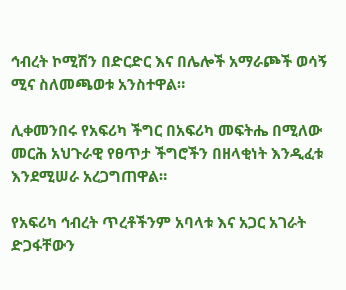ኅብረት ኮሚሽን በድርድር እና በሌሎች አማራጮች ወሳኝ ሚና ስለመጫወቱ አንስተዋል።

ሊቀመንበሩ የአፍሪካ ችግር በአፍሪካ መፍትሔ በሚለው መርሕ አህጉራዊ የፀጥታ ችግሮችን በዘላቂነት እንዲፈቱ እንደሚሠራ አረጋግጠዋል።

የአፍሪካ ኅብረት ጥረቶችንም አባላቱ እና አጋር አገራት ድጋፋቸውን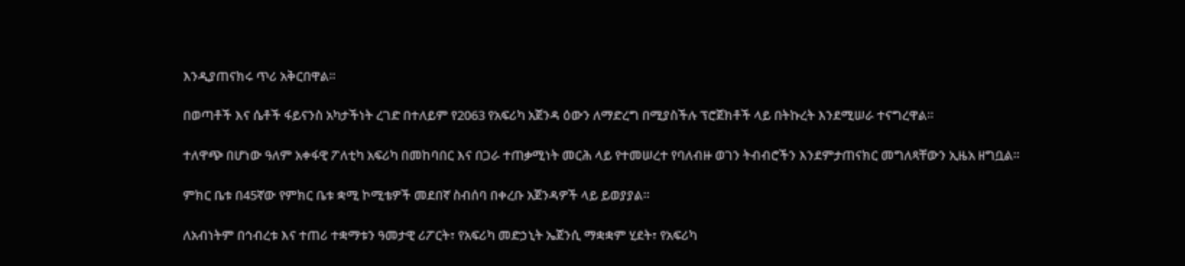እንዲያጠናክሩ ጥሪ አቅርበዋል።

በወጣቶች እና ሴቶች ፋይናንስ አካታችነት ረገድ በተለይም የ2063 የአፍሪካ አጀንዳ ዕውን ለማድረግ በሚያስችሉ ፕሮጀክቶች ላይ በትኩረት እንደሚሠራ ተናግረዋል።

ተለዋጭ በሆነው ዓለም አቀፋዊ ፖለቲካ አፍሪካ በመከባበር እና በጋራ ተጠቃሚነት መርሕ ላይ የተመሠረተ የባለብዙ ወገን ትብብሮችን እንደምታጠናክር መግለጻቸውን ኢዜአ ዘግቧል።

ምክር ቤቱ በ45ኛው የምክር ቤቱ ቋሚ ኮሚቴዎች መደበኛ ስብሰባ በቀረቡ አጀንዳዎች ላይ ይወያያል።

ለአብነትም በኅብረቱ እና ተጠሪ ተቋማቱን ዓመታዊ ሪፖርት፣ የአፍሪካ መድኃኒት ኤጀንሲ ማቋቋም ሂደት፣ የአፍሪካ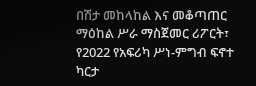በሽታ መከላከል እና መቆጣጠር ማዕከል ሥራ ማስጀመር ሪፖርት፣ የ2022 የአፍሪካ ሥነ-ምግብ ፍኖተ ካርታ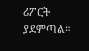ሪፖርት ያደምጣል።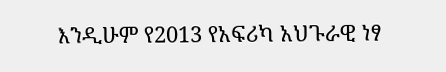እንዲሁም የ2013 የአፍሪካ አህጉራዊ ነፃ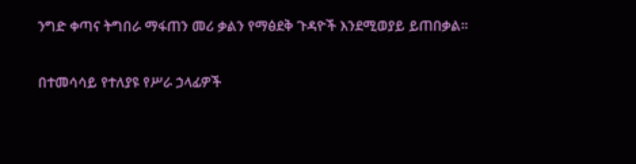ንግድ ቀጣና ትግበራ ማፋጠን መሪ ቃልን የማፅደቅ ጉዳዮች እንደሚወያይ ይጠበቃል።

በተመሳሳይ የተለያዩ የሥራ ኃላፊዎች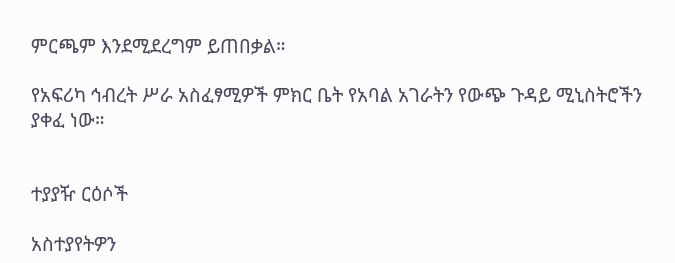ምርጫም እንደሚደረግም ይጠበቃል።

የአፍሪካ ኅብረት ሥራ አስፈፃሚዎች ምክር ቤት የአባል አገራትን የውጭ ጉዳይ ሚኒስትሮችን ያቀፈ ነው።


ተያያዥ ርዕሶች

አስተያየትዎን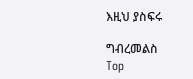እዚህ ያስፍሩ

ግብረመልስ
Top